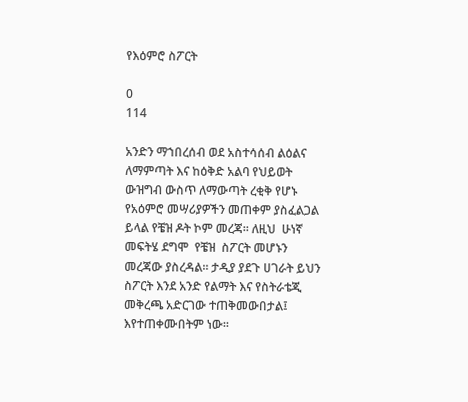የእዕምሮ ስፖርት

0
114

አንድን ማኀበረሰብ ወደ አስተሳሰብ ልዕልና ለማምጣት እና ከዕቅድ አልባ የህይወት ውዝግብ ውስጥ ለማውጣት ረቂቅ የሆኑ የአዕምሮ መሣሪያዎችን መጠቀም ያስፈልጋል ይላል የቼዝ ዶት ኮም መረጃ፡፡ ለዚህ  ሁነኛ መፍትሄ ደግሞ  የቼዝ  ስፖርት መሆኑን መረጃው ያስረዳል፡፡ ታዲያ ያደጉ ሀገራት ይህን ስፖርት እንደ አንድ የልማት እና የስትራቴጂ መቅረጫ አድርገው ተጠቅመውበታል፤ እየተጠቀሙበትም ነው፡፡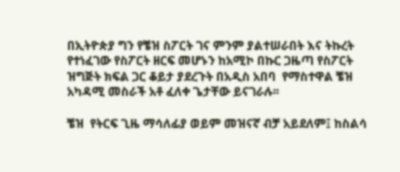በኢትዮጵያ ግን የቼዝ ስፖርት ገና ምንም ያልተሠራበት እና ትኩረት የተነፈገው የስፖርት ዘርፍ መሆኑን ከአሚኮ በኩር ጋዜጣ የስፖርት ዝግጅት ክፍል ጋር ቆይታ ያደረጉት በአዲስ አበባ  የማስተዋል ቼዝ አካዳሚ መስራች አቶ ፈለቀ ጌታቸው ይናገራሉ፡፡

ቼዝ  የትርፍ ጊዜ ማሳለፊያ ወይም መዝናኛ ብቻ አይደለም፤ ከስልሳ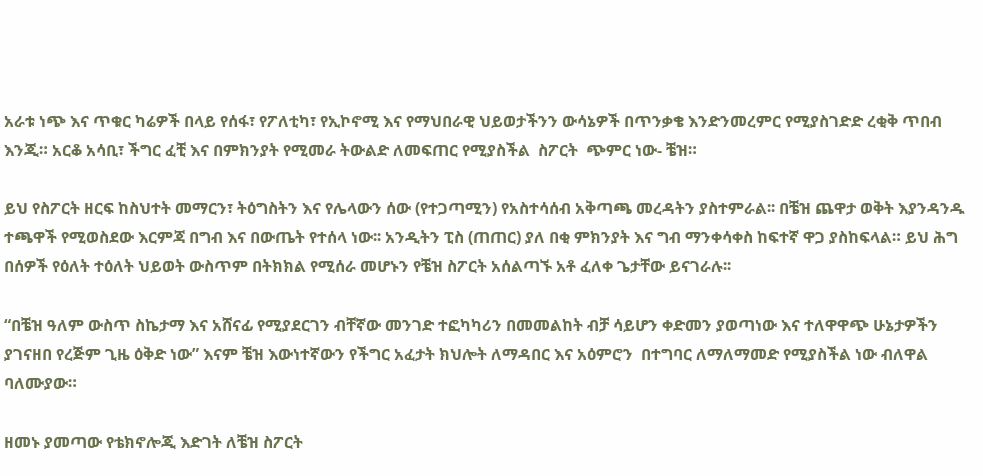አራቱ ነጭ እና ጥቁር ካሬዎች በላይ የሰፋ፣ የፖለቲካ፣ የኢኮኖሚ እና የማህበራዊ ህይወታችንን ውሳኔዎች በጥንቃቄ እንድንመረምር የሚያስገድድ ረቂቅ ጥበብ እንጂ። አርቆ አሳቢ፣ ችግር ፈቺ እና በምክንያት የሚመራ ትውልድ ለመፍጠር የሚያስችል  ስፖርት  ጭምር ነው- ቼዝ።

ይህ የስፖርት ዘርፍ ከስህተት መማርን፣ ትዕግስትን እና የሌላውን ሰው (የተጋጣሚን) የአስተሳሰብ አቅጣጫ መረዳትን ያስተምራል፡፡ በቼዝ ጨዋታ ወቅት እያንዳንዱ ተጫዋች የሚወስደው እርምጃ በግብ እና በውጤት የተሰላ ነው፡፡ አንዲትን ፒስ (ጠጠር) ያለ በቂ ምክንያት እና ግብ ማንቀሳቀስ ከፍተኛ ዋጋ ያስከፍላል። ይህ ሕግ  በሰዎች የዕለት ተዕለት ህይወት ውስጥም በትክክል የሚሰራ መሆኑን የቼዝ ስፖርት አሰልጣኙ አቶ ፈለቀ ጌታቸው ይናገራሉ፡፡

“በቼዝ ዓለም ውስጥ ስኬታማ እና አሸናፊ የሚያደርገን ብቸኛው መንገድ ተፎካካሪን በመመልከት ብቻ ሳይሆን ቀድመን ያወጣነው እና ተለዋዋጭ ሁኔታዎችን ያገናዘበ የረጅም ጊዜ ዕቅድ ነው” እናም ቼዝ እውነተኛውን የችግር አፈታት ክህሎት ለማዳበር እና አዕምሮን  በተግባር ለማለማመድ የሚያስችል ነው ብለዋል ባለሙያው።

ዘመኑ ያመጣው የቴክኖሎጂ እድገት ለቼዝ ስፖርት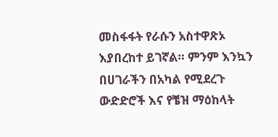መስፋፋት የራሱን አስተዋጽኦ እያበረከተ ይገኛል። ምንም እንኳን በሀገራችን በአካል የሚደረጉ ውድድሮች እና የቼዝ ማዕከላት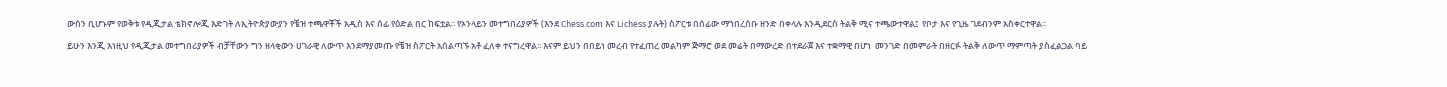ውስን ቢሆኑም የወቅቱ የዲጂታል ቴክኖሎጂ እድገት ለኢትዮጵያውያን የቼዝ ተጫዋቾች አዲስ እና ሰፊ የዕድል በር ከፍቷል፡፡ የኦንላይን መተግበሪያዎች (እንደ Chess.com እና Lichess ያሉት) ስፖርቱ በሰፊው ማኀበረሰቡ ዘንድ በቀላሉ እንዲደርስ ትልቅ ሚና ተጫውተዋል፤  የቦታ እና የጊዜ ገደብንም አስቀርተዋል፡፡

ይሁን እንጂ እነዚህ የዲጂታል መተግበሪያዎች ብቻቸውን ግን ዘላቂውን ሀገራዊ ለውጥ እንደማያመጡ የቼዝ ስፖርት አሰልጣኙ አቶ ፈለቀ ተናግረዋል፡፡ እናም ይህን በበይነ መረብ የተፈጠረ መልካም ጅማሮ ወደ መሬት በማውረድ በተደራጀ እና ተቋማዊ በሆነ  መንገድ በመምራት በዘርፉ ትልቅ ለውጥ ማምጣት ያስፈልጋል ባይ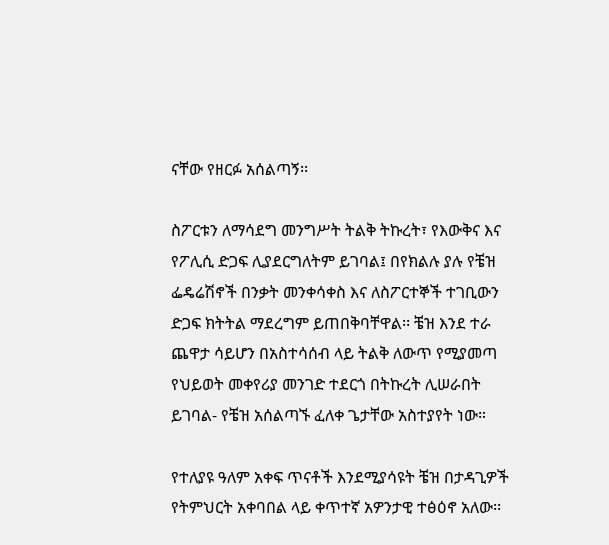ናቸው የዘርፉ አሰልጣኝ፡፡

ስፖርቱን ለማሳደግ መንግሥት ትልቅ ትኩረት፣ የእውቅና እና የፖሊሲ ድጋፍ ሊያደርግለትም ይገባል፤ በየክልሉ ያሉ የቼዝ ፌዴሬሽኖች በንቃት መንቀሳቀስ እና ለስፖርተኞች ተገቢውን ድጋፍ ክትትል ማደረግም ይጠበቅባቸዋል፡፡ ቼዝ እንደ ተራ ጨዋታ ሳይሆን በአስተሳሰብ ላይ ትልቅ ለውጥ የሚያመጣ የህይወት መቀየሪያ መንገድ ተደርጎ በትኩረት ሊሠራበት ይገባል- የቼዝ አሰልጣኙ ፈለቀ ጌታቸው አስተያየት ነው።

የተለያዩ ዓለም አቀፍ ጥናቶች እንደሚያሳዩት ቼዝ በታዳጊዎች የትምህርት አቀባበል ላይ ቀጥተኛ አዎንታዊ ተፅዕኖ አለው፡፡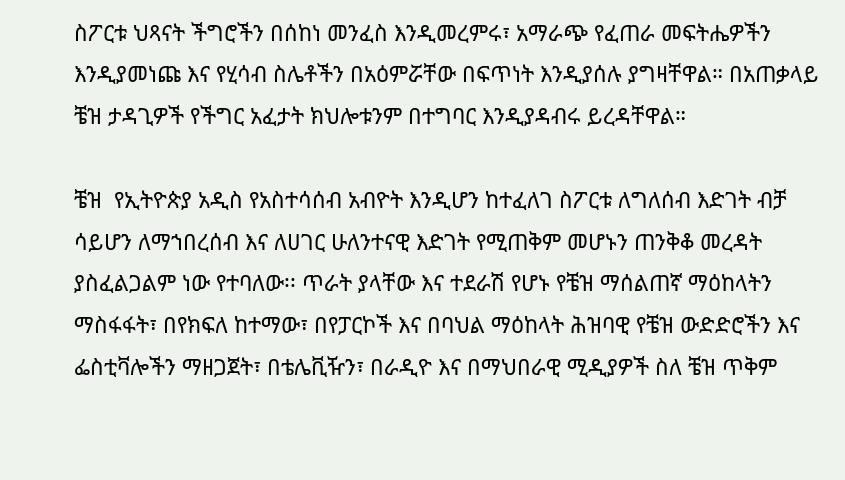ስፖርቱ ህጻናት ችግሮችን በሰከነ መንፈስ እንዲመረምሩ፣ አማራጭ የፈጠራ መፍትሔዎችን እንዲያመነጩ እና የሂሳብ ስሌቶችን በአዕምሯቸው በፍጥነት እንዲያሰሉ ያግዛቸዋል። በአጠቃላይ ቼዝ ታዳጊዎች የችግር አፈታት ክህሎቱንም በተግባር እንዲያዳብሩ ይረዳቸዋል።

ቼዝ  የኢትዮጵያ አዲስ የአስተሳሰብ አብዮት እንዲሆን ከተፈለገ ስፖርቱ ለግለሰብ እድገት ብቻ ሳይሆን ለማኀበረሰብ እና ለሀገር ሁለንተናዊ እድገት የሚጠቅም መሆኑን ጠንቅቆ መረዳት ያስፈልጋልም ነው የተባለው፡፡ ጥራት ያላቸው እና ተደራሽ የሆኑ የቼዝ ማሰልጠኛ ማዕከላትን ማስፋፋት፣ በየክፍለ ከተማው፣ በየፓርኮች እና በባህል ማዕከላት ሕዝባዊ የቼዝ ውድድሮችን እና ፌስቲቫሎችን ማዘጋጀት፣ በቴሌቪዥን፣ በራዲዮ እና በማህበራዊ ሚዲያዎች ስለ ቼዝ ጥቅም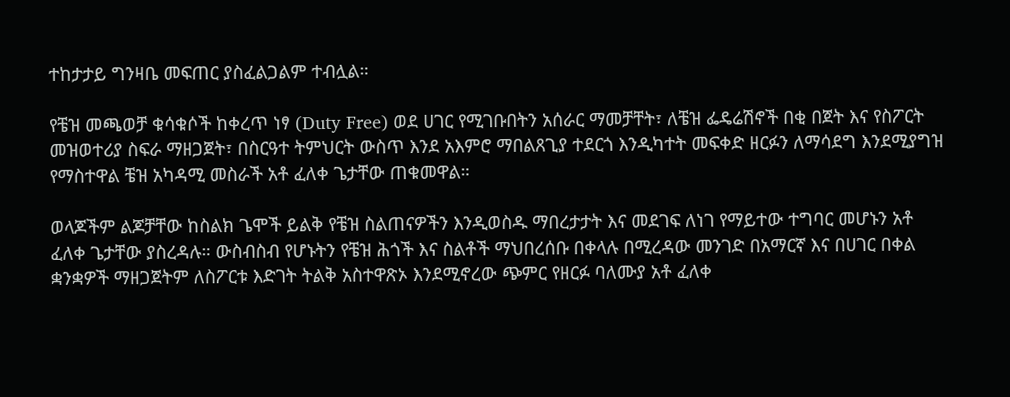ተከታታይ ግንዛቤ መፍጠር ያስፈልጋልም ተብሏል።

የቼዝ መጫወቻ ቁሳቁሶች ከቀረጥ ነፃ (Duty Free) ወደ ሀገር የሚገቡበትን አሰራር ማመቻቸት፣ ለቼዝ ፌዴሬሽኖች በቂ በጀት እና የስፖርት መዝወተሪያ ስፍራ ማዘጋጀት፣ በስርዓተ ትምህርት ውስጥ እንደ አእምሮ ማበልጸጊያ ተደርጎ እንዲካተት መፍቀድ ዘርፉን ለማሳደግ እንደሚያግዝ የማስተዋል ቼዝ አካዳሚ መስራች አቶ ፈለቀ ጌታቸው ጠቁመዋል።

ወላጆችም ልጆቻቸው ከስልክ ጌሞች ይልቅ የቼዝ ስልጠናዎችን እንዲወስዱ ማበረታታት እና መደገፍ ለነገ የማይተው ተግባር መሆኑን አቶ ፈለቀ ጌታቸው ያስረዳሉ። ውስብስብ የሆኑትን የቼዝ ሕጎች እና ስልቶች ማህበረሰቡ በቀላሉ በሚረዳው መንገድ በአማርኛ እና በሀገር በቀል ቋንቋዎች ማዘጋጀትም ለስፖርቱ እድገት ትልቅ አስተዋጽኦ እንደሚኖረው ጭምር የዘርፉ ባለሙያ አቶ ፈለቀ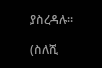ያስረዳሉ።

(ስለሺ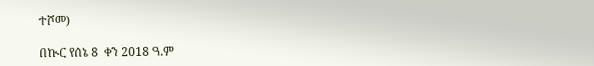ተሾመ)

በኲር የሰኔ 8  ቀን 2018 ዓ.ም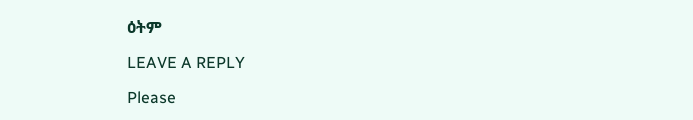ዕትም

LEAVE A REPLY

Please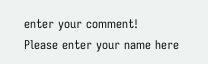enter your comment!
Please enter your name here